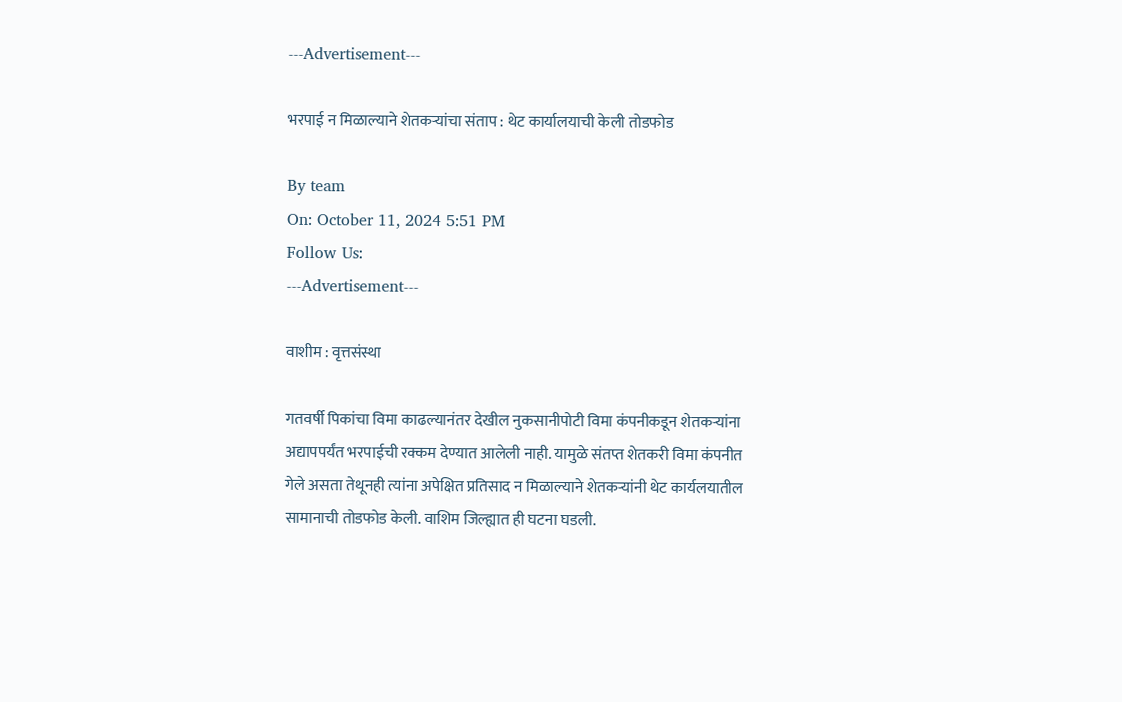---Advertisement---

भरपाई न मिळाल्याने शेतकऱ्यांचा संताप : थेट कार्यालयाची केली तोडफोड

By team
On: October 11, 2024 5:51 PM
Follow Us:
---Advertisement---

वाशीम : वृत्तसंस्था

गतवर्षी पिकांचा विमा काढल्यानंतर देखील नुकसानीपोटी विमा कंपनीकडून शेतकऱ्यांना अद्यापपर्यंत भरपाईची रक्कम देण्यात आलेली नाही. यामुळे संतप्त शेतकरी विमा कंपनीत गेले असता तेथूनही त्यांना अपेक्षित प्रतिसाद न मिळाल्याने शेतकऱ्यांनी थेट कार्यलयातील सामानाची तोडफोड केली. वाशिम जिल्ह्यात ही घटना घडली.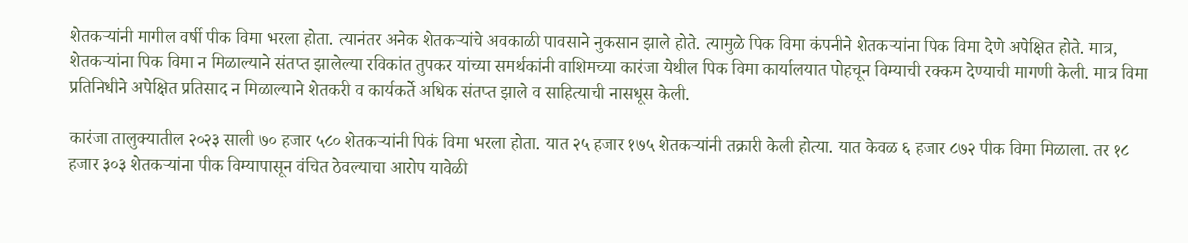शेतकऱ्यांनी मागील वर्षी पीक विमा भरला होता. त्यानंतर अनेक शेतकऱ्यांचे अवकाळी पावसाने नुकसान झाले होते. त्यामुळे पिक विमा कंपनीने शेतकऱ्यांना पिक विमा देणे अपेक्षित होते. मात्र, शेतकऱ्यांना पिक विमा न मिळाल्याने संतप्त झालेल्या रविकांत तुपकर यांच्या समर्थकांनी वाशिमच्या कारंजा येथील पिक विमा कार्यालयात पोहचून विम्याची रक्कम देण्याची मागणी केली. मात्र विमा प्रतिनिधीने अपेक्षित प्रतिसाद न मिळाल्याने शेतकरी व कार्यकर्ते अधिक संतप्त झाले व साहित्याची नासधूस केली.

कारंजा तालुक्यातील २०२३ साली ७० हजार ५८० शेतकऱ्यांनी पिकं विमा भरला होता. यात २५ हजार १७५ शेतकऱ्यांनी तक्रारी केली होत्या. यात केवळ ६ हजार ८७२ पीक विमा मिळाला. तर १८ हजार ३०३ शेतकऱ्यांना पीक विम्यापासून वंचित ठेवल्याचा आरोप यावेळी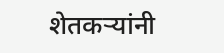शेतकऱ्यांनी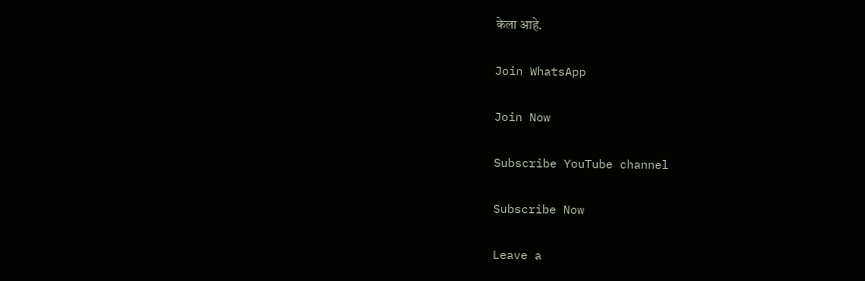केला आहे.

Join WhatsApp

Join Now

Subscribe YouTube channel

Subscribe Now

Leave a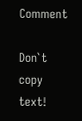Comment

Don`t copy text!